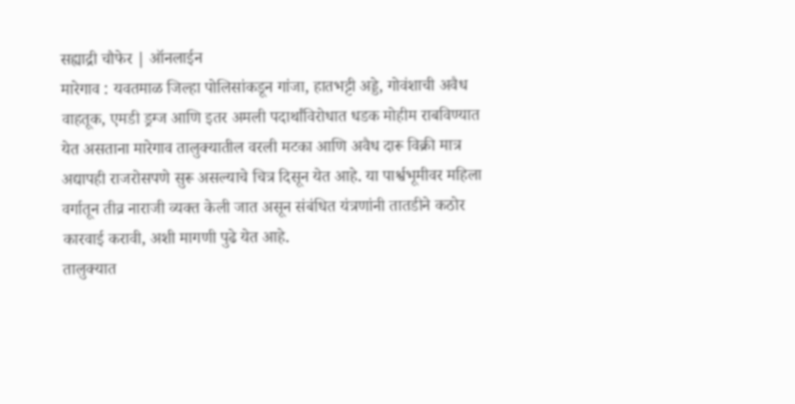सह्याद्री चौफेर | ऑनलाईन
मारेगाव : यवतमाळ जिल्हा पोलिसांकडून गांजा, हातभट्टी अड्डे, गोवंशाची अवैध वाहतूक, एमडी ड्रग्ज आणि इतर अमली पदार्थांविरोधात धडक मोहीम राबविण्यात येत असताना मारेगाव तालुक्यातील वरली मटका आणि अवैध दारू विक्री मात्र अद्यापही राजरोसपणे सुरू असल्याचे चित्र दिसून येत आहे. या पार्श्वभूमीवर महिला वर्गातून तीव्र नाराजी व्यक्त केली जात असून संबंधित यंत्रणांनी तातडीने कठोर कारवाई करावी, अशी मागणी पुढे येत आहे.
तालुक्यात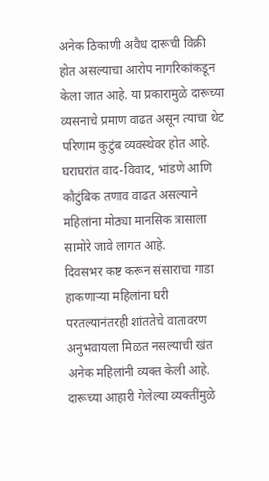अनेक ठिकाणी अवैध दारूची विक्री होत असल्याचा आरोप नागरिकांकडून केला जात आहे. या प्रकारामुळे दारूच्या व्यसनाचे प्रमाण वाढत असून त्याचा थेट परिणाम कुटुंब व्यवस्थेवर होत आहे. घराघरांत वाद-विवाद, भांडणे आणि कौटुंबिक तणाव वाढत असल्याने महिलांना मोठ्या मानसिक त्रासाला सामोरे जावे लागत आहे.
दिवसभर कष्ट करून संसाराचा गाडा हाकणाऱ्या महिलांना घरी परतल्यानंतरही शांततेचे वातावरण अनुभवायला मिळत नसल्याची खंत अनेक महिलांनी व्यक्त केली आहे. दारूच्या आहारी गेलेल्या व्यक्तींमुळे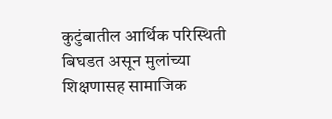कुटुंबातील आर्थिक परिस्थिती बिघडत असून मुलांच्या शिक्षणासह सामाजिक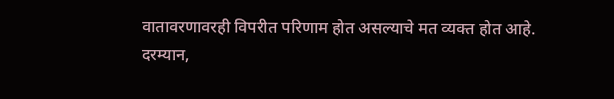वातावरणावरही विपरीत परिणाम होत असल्याचे मत व्यक्त होत आहे.
दरम्यान,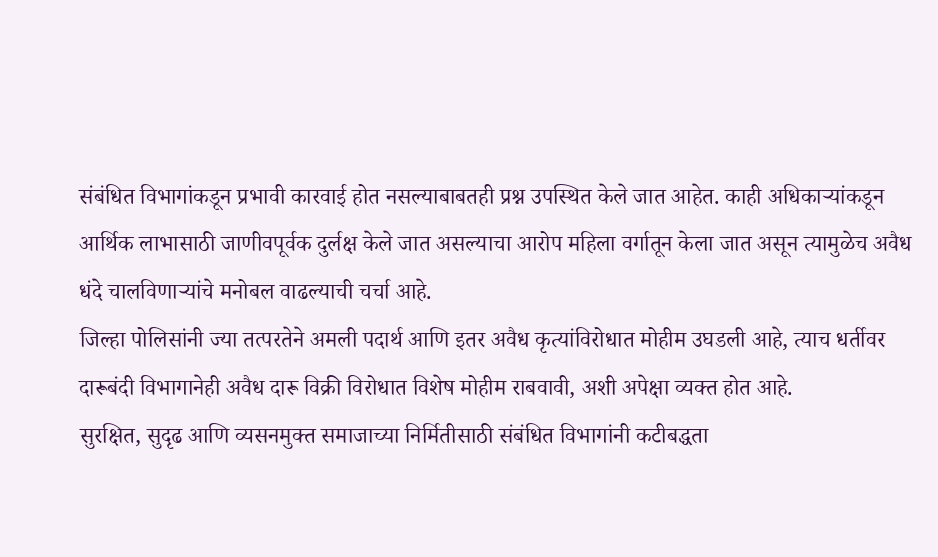संबंधित विभागांकडून प्रभावी कारवाई होत नसल्याबाबतही प्रश्न उपस्थित केले जात आहेत. काही अधिकाऱ्यांकडून आर्थिक लाभासाठी जाणीवपूर्वक दुर्लक्ष केले जात असल्याचा आरोप महिला वर्गातून केला जात असून त्यामुळेच अवैध धंदे चालविणाऱ्यांचे मनोबल वाढल्याची चर्चा आहे.
जिल्हा पोलिसांनी ज्या तत्परतेने अमली पदार्थ आणि इतर अवैध कृत्यांविरोधात मोहीम उघडली आहे, त्याच धर्तीवर दारूबंदी विभागानेही अवैध दारू विक्री विरोधात विशेष मोहीम राबवावी, अशी अपेक्षा व्यक्त होत आहे.
सुरक्षित, सुदृढ आणि व्यसनमुक्त समाजाच्या निर्मितीसाठी संबंधित विभागांनी कटीबद्धता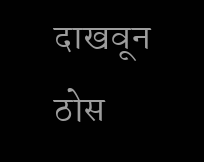दाखवून ठोस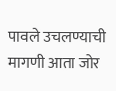पावले उचलण्याची मागणी आता जोर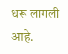धरू लागली आहे.